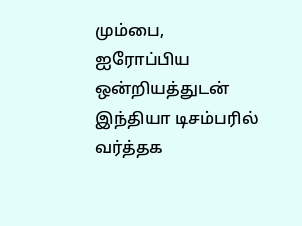மும்பை,
ஐரோப்பிய ஒன்றியத்துடன் இந்தியா டிசம்பரில் வர்த்தக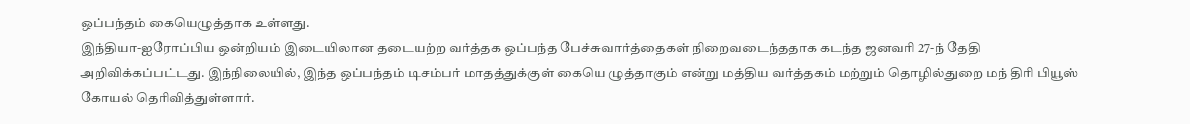ஒப்பந்தம் கையெழுத்தாக உள்ளது.
இந்தியா-ஐரோப்பிய ஒன்றியம் இடையிலான தடையற்ற வர்த்தக ஒப்பந்த பேச்சுவார்த்தைகள் நிறைவடைந்ததாக கடந்த ஜனவரி 27-ந் தேதி அறிவிக்கப்பட்டது. இந்நிலையில், இந்த ஒப்பந்தம் டிசம்பர் மாதத்துக்குள் கையெ ழுத்தாகும் என்று மத்திய வர்த்தகம் மற்றும் தொழில்துறை மந் திரி பியூஸ் கோயல் தெரிவித்துள்ளார்.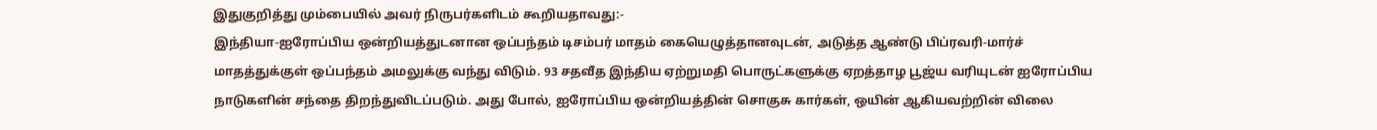இதுகுறித்து மும்பையில் அவர் நிருபர்களிடம் கூறியதாவது:-
இந்தியா-ஐரோப்பிய ஒன்றியத்துடனான ஒப்பந்தம் டிசம்பர் மாதம் கையெழுத்தானவுடன், அடுத்த ஆண்டு பிப்ரவரி-மார்ச் மாதத்துக்குள் ஒப்பந்தம் அமலுக்கு வந்து விடும். 93 சதவீத இந்திய ஏற்றுமதி பொருட்களுக்கு ஏறத்தாழ பூஜ்ய வரியுடன் ஐரோப்பிய நாடுகளின் சந்தை திறந்துவிடப்படும். அது போல், ஐரோப்பிய ஒன்றியத்தின் சொகுசு கார்கள், ஒயின் ஆகியவற்றின் விலை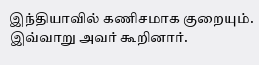இந்தியாவில் கணிசமாக குறையும். இவ்வாறு அவர் கூறினார்.